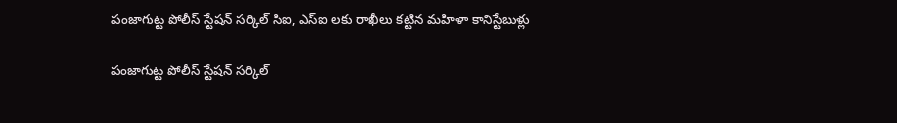పంజాగుట్ట పోలీస్ స్టేషన్ సర్కిల్ సిఐ, ఎస్ఐ లకు రాఖీలు కట్టిన మహిళా కానిస్టేబుళ్లు

పంజాగుట్ట పోలీస్ స్టేషన్ సర్కిల్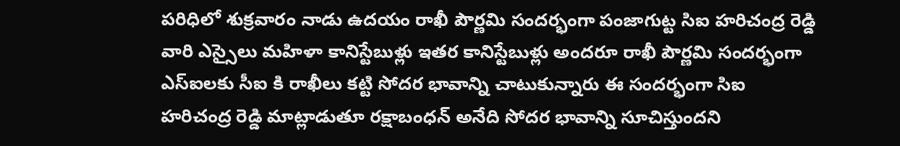పరిధిలో శుక్రవారం నాడు ఉదయం రాఖీ పౌర్ణమి సందర్భంగా పంజాగుట్ట సిఐ హరిచంద్ర రెడ్డి వారి ఎస్సైలు మహిళా కానిస్టేబుళ్లు ఇతర కానిస్టేబుళ్లు అందరూ రాఖీ పౌర్ణమి సందర్భంగా ఎస్ఐలకు సీఐ కి రాఖీలు కట్టి సోదర భావాన్ని చాటుకున్నారు ఈ సందర్భంగా సిఐ హరిచంద్ర రెడ్డి మాట్లాడుతూ రక్షాబంధన్ అనేది సోదర భావాన్ని సూచిస్తుందని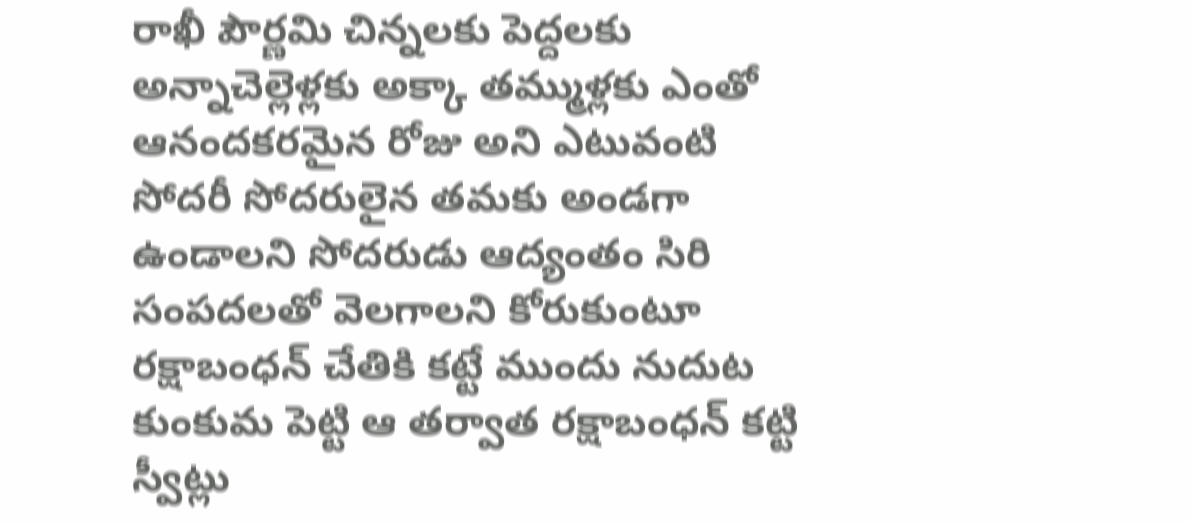రాఖీ పౌర్ణమి చిన్నలకు పెద్దలకు అన్నాచెల్లెళ్లకు అక్కా తమ్ముళ్లకు ఎంతో ఆనందకరమైన రోజు అని ఎటువంటి సోదరీ సోదరులైన తమకు అండగా ఉండాలని సోదరుడు ఆద్యంతం సిరి సంపదలతో వెలగాలని కోరుకుంటూ రక్షాబంధన్ చేతికి కట్టే ముందు నుదుట కుంకుమ పెట్టి ఆ తర్వాత రక్షాబంధన్ కట్టి స్వీట్లు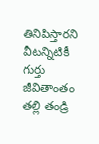తినిపిస్తారని వీటన్నిటికీ గుర్తు జీవితాంతం తల్లి తండ్రి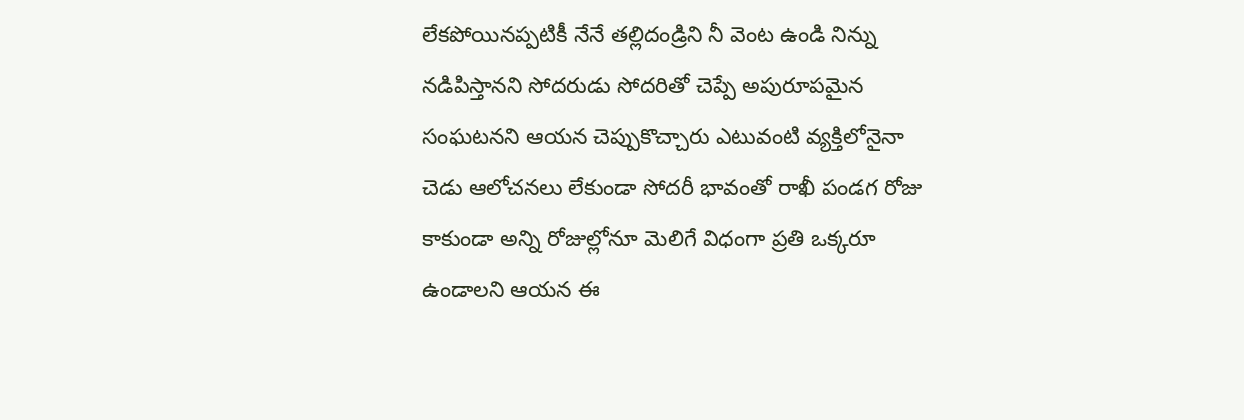లేకపోయినప్పటికీ నేనే తల్లిదండ్రిని నీ వెంట ఉండి నిన్ను నడిపిస్తానని సోదరుడు సోదరితో చెప్పే అపురూపమైన సంఘటనని ఆయన చెప్పుకొచ్చారు ఎటువంటి వ్యక్తిలోనైనా చెడు ఆలోచనలు లేకుండా సోదరీ భావంతో రాఖీ పండగ రోజు కాకుండా అన్ని రోజుల్లోనూ మెలిగే విధంగా ప్రతి ఒక్కరూ ఉండాలని ఆయన ఈ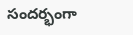సందర్భంగా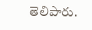తెలిపారు.